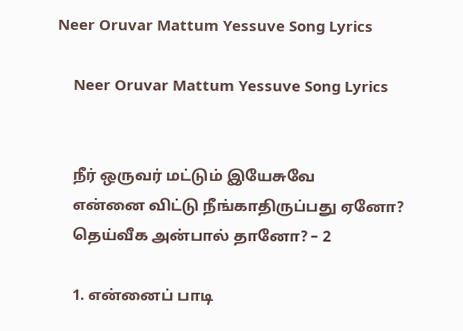Neer Oruvar Mattum Yessuve Song Lyrics

    Neer Oruvar Mattum Yessuve Song Lyrics


    நீர் ஒருவர் மட்டும் இயேசுவே
    என்னை விட்டு நீங்காதிருப்பது ஏனோ?
    தெய்வீக அன்பால் தானோ? – 2

    1. என்னைப் பாடி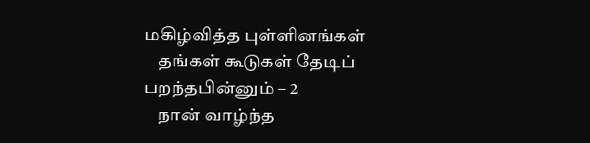மகிழ்வித்த புள்ளினங்கள்
    தங்கள் கூடுகள் தேடிப் பறந்தபின்னும் – 2
    நான் வாழ்ந்த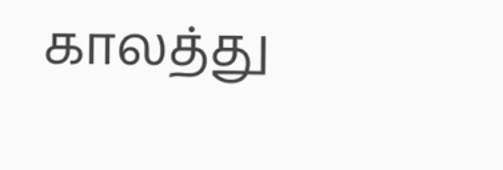காலத்து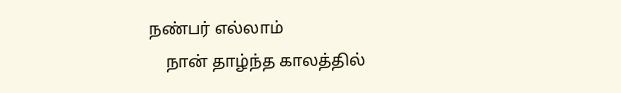நண்பர் எல்லாம்
    நான் தாழ்ந்த காலத்தில்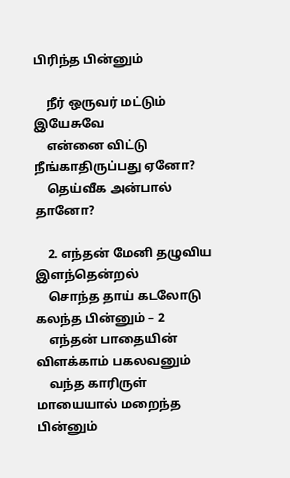பிரிந்த பின்னும்

    நீர் ஒருவர் மட்டும் இயேசுவே
    என்னை விட்டு நீங்காதிருப்பது ஏனோ?
    தெய்வீக அன்பால் தானோ?

    2. எந்தன் மேனி தழுவிய இளந்தென்றல்
    சொந்த தாய் கடலோடு கலந்த பின்னும் – 2
    எந்தன் பாதையின் விளக்காம் பகலவனும்
    வந்த காரிருள் மாயையால் மறைந்த பின்னும்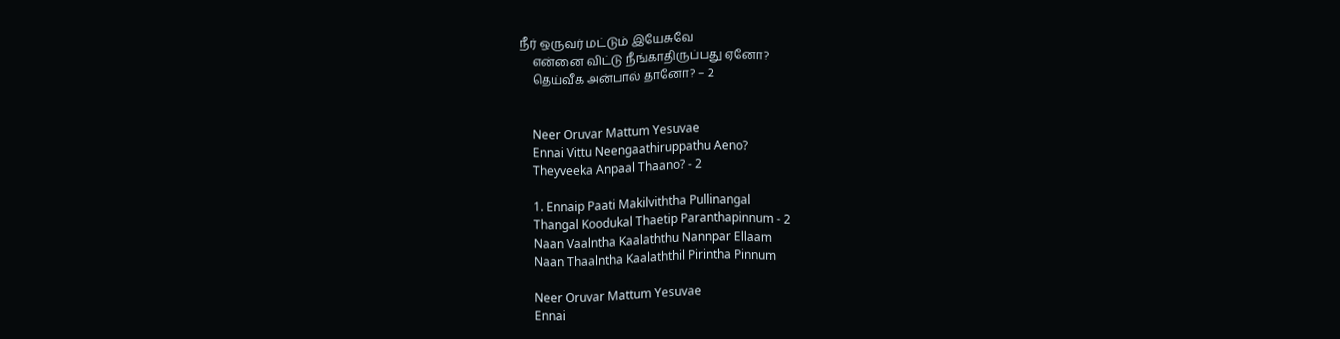நீர் ஒருவர் மட்டும் இயேசுவே
    என்னை விட்டு நீங்காதிருப்பது ஏனோ?
    தெய்வீக அன்பால் தானோ? – 2


    Neer Oruvar Mattum Yesuvae
    Ennai Vittu Neengaathiruppathu Aeno?
    Theyveeka Anpaal Thaano? - 2

    1. Ennaip Paati Makilviththa Pullinangal
    Thangal Koodukal Thaetip Paranthapinnum - 2
    Naan Vaalntha Kaalaththu Nannpar Ellaam
    Naan Thaalntha Kaalaththil Pirintha Pinnum

    Neer Oruvar Mattum Yesuvae
    Ennai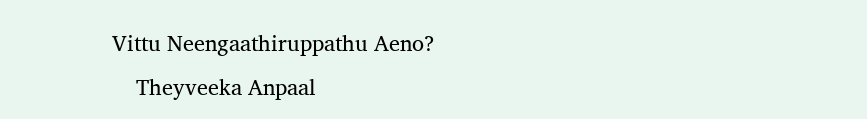Vittu Neengaathiruppathu Aeno?
    Theyveeka Anpaal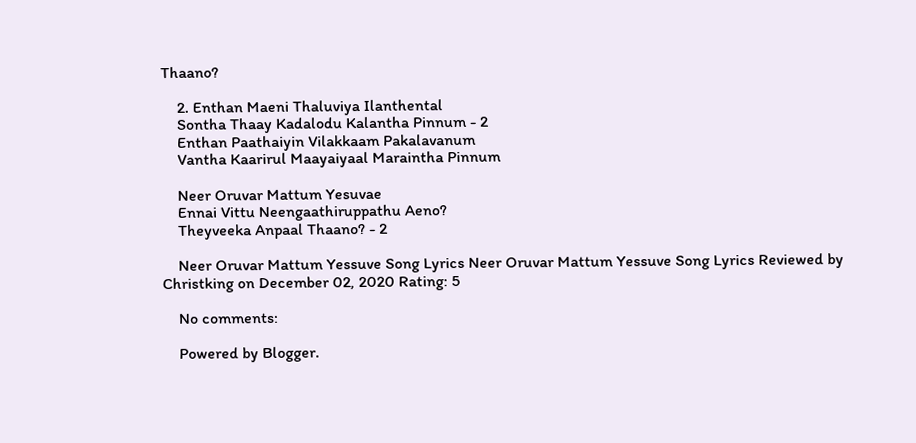Thaano?

    2. Enthan Maeni Thaluviya Ilanthental
    Sontha Thaay Kadalodu Kalantha Pinnum - 2
    Enthan Paathaiyin Vilakkaam Pakalavanum
    Vantha Kaarirul Maayaiyaal Maraintha Pinnum

    Neer Oruvar Mattum Yesuvae
    Ennai Vittu Neengaathiruppathu Aeno?
    Theyveeka Anpaal Thaano? - 2

    Neer Oruvar Mattum Yessuve Song Lyrics Neer Oruvar Mattum Yessuve Song Lyrics Reviewed by Christking on December 02, 2020 Rating: 5

    No comments:

    Powered by Blogger.